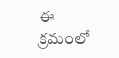ఈ క్రమంలో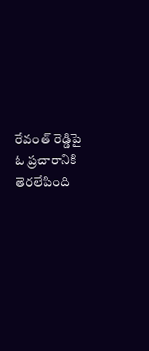రేవంత్ రెడ్డిపై ఓ ప్రచారానికి తెరలేపింది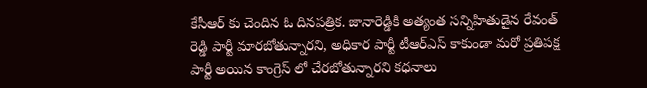కేసీఆర్ కు చెందిన ఓ దినపత్రిక. జానారెడ్డికి అత్యంత సన్నిహితుడైన రేవంత్ రెడ్డి పార్టీ మారబోతున్నారని, అధికార పార్టీ టీఆర్ఎస్ కాకుండా మరో ప్రతిపక్ష పార్టీ అయిన కాంగ్రెస్ లో చేరబోతున్నారని కధనాలు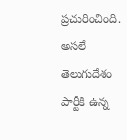ప్రచురించింది. అసలే తెలుగుదేశం పార్టీకి ఉన్న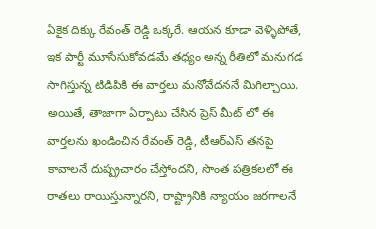ఏకైక దిక్కు రేవంత్ రెడ్డి ఒక్కరే. ఆయన కూడా వెళ్ళిపోతే, ఇక పార్టీ మూసేసుకోవడమే తధ్యం అన్న రీతిలో మనుగడ సాగిస్తున్న టిడిపికి ఈ వార్తలు మనోవేదననే మిగిల్చాయి.
అయితే, తాజాగా ఏర్పాటు చేసిన ప్రెస్ మీట్ లో ఈ వార్తలను ఖండించిన రేవంత్ రెడ్డి, టీఆర్ఎస్ తనపై కావాలనే దుష్ప్రచారం చేస్తోందని, సొంత పత్రికలలో ఈ రాతలు రాయిస్తున్నారని, రాష్ట్రానికి న్యాయం జరగాలనే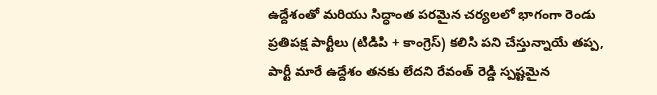ఉద్దేశంతో మరియు సిద్ధాంత పరమైన చర్యలలో భాగంగా రెండు ప్రతిపక్ష పార్టీలు (టిడిపి + కాంగ్రెస్) కలిసి పని చేస్తున్నాయే తప్ప, పార్టీ మారే ఉద్దేశం తనకు లేదని రేవంత్ రెడ్డి స్పష్టమైన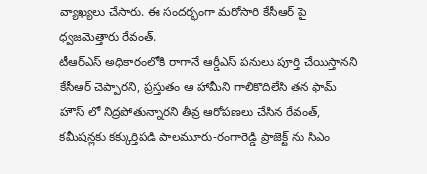వ్యాఖ్యలు చేసారు. ఈ సందర్భంగా మరోసారి కేసీఆర్ పై ధ్వజమెత్తారు రేవంత్.
టీఆర్ఎస్ అధికారంలోకి రాగానే ఆర్డీఎస్ పనులు పూర్తి చేయిస్తానని కేసీఆర్ చెప్పారని, ప్రస్తుతం ఆ హామీని గాలికొదిలేసి తన ఫామ్ హౌస్ లో నిద్రపోతున్నారని తీవ్ర ఆరోపణలు చేసిన రేవంత్, కమీషన్లకు కక్కుర్తిపడి పాలమూరు-రంగారెడ్డి ప్రాజెక్ట్ ను సిఎం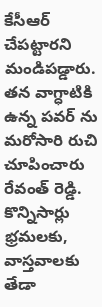కేసీఆర్ చేపట్టారని మండిపడ్డారు. తన వాగ్ధాటికి ఉన్న పవర్ ను మరోసారి రుచి చూపించారు రేవంత్ రెడ్డి.
కొన్నిసార్లు భ్రమలకు, వాస్తవాలకు తేడా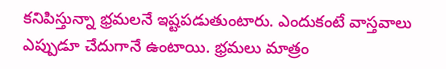కనిపిస్తున్నా భ్రమలనే ఇష్టపడుతుంటారు. ఎందుకంటే వాస్తవాలు ఎప్పుడూ చేదుగానే ఉంటాయి. భ్రమలు మాత్రం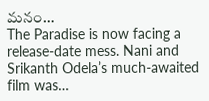మనం…
The Paradise is now facing a release-date mess. Nani and Srikanth Odela’s much-awaited film was…